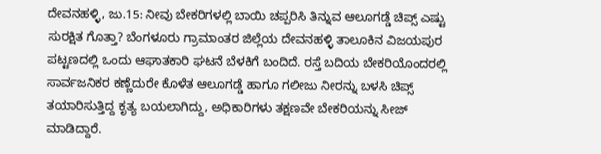ದೇವನಹಳ್ಳಿ, ಜು.15: ನೀವು ಬೇಕರಿಗಳಲ್ಲಿ ಬಾಯಿ ಚಪ್ಪರಿಸಿ ತಿನ್ನುವ ಆಲೂಗಡ್ಡೆ ಚಿಪ್ಸ್ ಎಷ್ಟು ಸುರಕ್ಷಿತ ಗೊತ್ತಾ? ಬೆಂಗಳೂರು ಗ್ರಾಮಾಂತರ ಜಿಲ್ಲೆಯ ದೇವನಹಳ್ಳಿ ತಾಲೂಕಿನ ವಿಜಯಪುರ ಪಟ್ಟಣದಲ್ಲಿ ಒಂದು ಆಘಾತಕಾರಿ ಘಟನೆ ಬೆಳಕಿಗೆ ಬಂದಿದೆ. ರಸ್ತೆ ಬದಿಯ ಬೇಕರಿಯೊಂದರಲ್ಲಿ ಸಾರ್ವಜನಿಕರ ಕಣ್ಣೆದುರೇ ಕೊಳೆತ ಆಲೂಗಡ್ಡೆ ಹಾಗೂ ಗಲೀಜು ನೀರನ್ನು ಬಳಸಿ ಚಿಪ್ಸ್ ತಯಾರಿಸುತ್ತಿದ್ದ ಕೃತ್ಯ ಬಯಲಾಗಿದ್ದು, ಅಧಿಕಾರಿಗಳು ತಕ್ಷಣವೇ ಬೇಕರಿಯನ್ನು ಸೀಜ್ ಮಾಡಿದ್ದಾರೆ.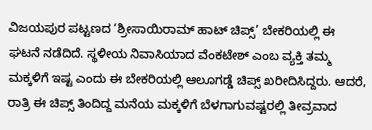ವಿಜಯಪುರ ಪಟ್ಟಣದ ‘ಶ್ರೀಸಾಯಿರಾಮ್ ಹಾಟ್ ಚಿಪ್ಸ್’ ಬೇಕರಿಯಲ್ಲಿ ಈ ಘಟನೆ ನಡೆದಿದೆ. ಸ್ಥಳೀಯ ನಿವಾಸಿಯಾದ ವೆಂಕಟೇಶ್ ಎಂಬ ವ್ಯಕ್ತಿ ತಮ್ಮ ಮಕ್ಕಳಿಗೆ ಇಷ್ಟ ಎಂದು ಈ ಬೇಕರಿಯಲ್ಲಿ ಆಲೂಗಡ್ಡೆ ಚಿಪ್ಸ್ ಖರೀದಿಸಿದ್ದರು. ಆದರೆ, ರಾತ್ರಿ ಈ ಚಿಪ್ಸ್ ತಿಂದಿದ್ದ ಮನೆಯ ಮಕ್ಕಳಿಗೆ ಬೆಳಗಾಗುವಷ್ಟರಲ್ಲಿ ತೀವ್ರವಾದ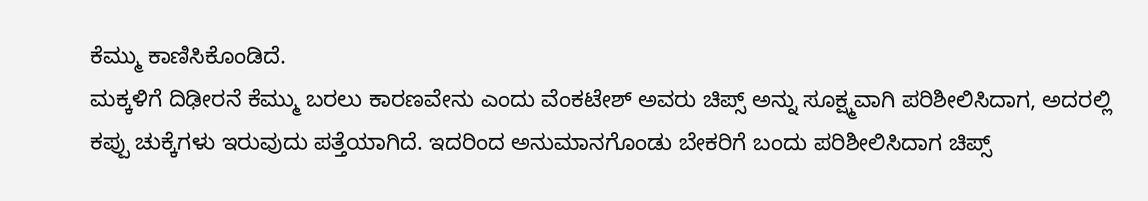ಕೆಮ್ಮು ಕಾಣಿಸಿಕೊಂಡಿದೆ.
ಮಕ್ಕಳಿಗೆ ದಿಢೀರನೆ ಕೆಮ್ಮು ಬರಲು ಕಾರಣವೇನು ಎಂದು ವೆಂಕಟೇಶ್ ಅವರು ಚಿಪ್ಸ್ ಅನ್ನು ಸೂಕ್ಷ್ಮವಾಗಿ ಪರಿಶೀಲಿಸಿದಾಗ, ಅದರಲ್ಲಿ ಕಪ್ಪು ಚುಕ್ಕೆಗಳು ಇರುವುದು ಪತ್ತೆಯಾಗಿದೆ. ಇದರಿಂದ ಅನುಮಾನಗೊಂಡು ಬೇಕರಿಗೆ ಬಂದು ಪರಿಶೀಲಿಸಿದಾಗ ಚಿಪ್ಸ್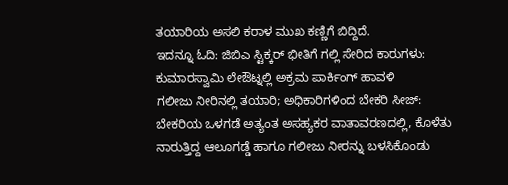ತಯಾರಿಯ ಅಸಲಿ ಕರಾಳ ಮುಖ ಕಣ್ಣಿಗೆ ಬಿದ್ದಿದೆ.
ಇದನ್ನೂ ಓದಿ: ಜಿಬಿಎ ಸ್ಟಿಕ್ಕರ್ ಭೀತಿಗೆ ಗಲ್ಲಿ ಸೇರಿದ ಕಾರುಗಳು: ಕುಮಾರಸ್ವಾಮಿ ಲೇಔಟ್ನಲ್ಲಿ ಅಕ್ರಮ ಪಾರ್ಕಿಂಗ್ ಹಾವಳಿ
ಗಲೀಜು ನೀರಿನಲ್ಲಿ ತಯಾರಿ; ಅಧಿಕಾರಿಗಳಿಂದ ಬೇಕರಿ ಸೀಜ್:
ಬೇಕರಿಯ ಒಳಗಡೆ ಅತ್ಯಂತ ಅಸಹ್ಯಕರ ವಾತಾವರಣದಲ್ಲಿ, ಕೊಳೆತು ನಾರುತ್ತಿದ್ದ ಆಲೂಗಡ್ಡೆ ಹಾಗೂ ಗಲೀಜು ನೀರನ್ನು ಬಳಸಿಕೊಂಡು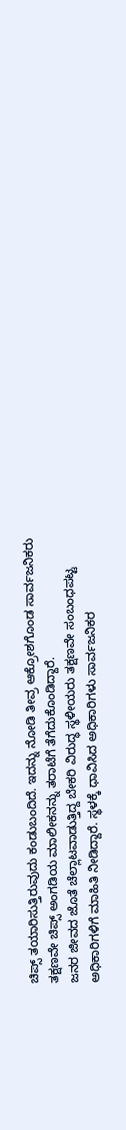ಚಿಪ್ಸ್ ತಯಾರಿಸುತ್ತಿರುವುದು ಕಂಡುಬಂದಿದೆ. ಇದನ್ನು ನೋಡಿ ತೀವ್ರ ಆಕ್ರೋಶಗೊಂಡ ಸಾರ್ವಜನಿಕರು ತಕ್ಷಣವೇ ಚಿಪ್ಸ್ ಅಂಗಡಿಯ ಮಾಲೀಕನನ್ನು ತರಾಟೆಗೆ ತೆಗೆದುಕೊಂಡಿದ್ದಾರೆ.
ಜನರ ಜೀವದ ಜೊತೆ ಚೆಲ್ಲಾಟವಾಡುತ್ತಿದ್ದ ಬೇಕರಿ ವಿರುದ್ಧ ಸ್ಥಳೀಯರು ತಕ್ಷಣವೇ ಸಂಬಂಧಪಟ್ಟ ಅಧಿಕಾರಿಗಳಿಗೆ ಮಾಹಿತಿ ನೀಡಿದ್ದಾರೆ. ಸ್ಥಳಕ್ಕೆ ಧಾವಿಸಿದ ಅಧಿಕಾರಿಗಳು ಸಾರ್ವಜನಿಕರ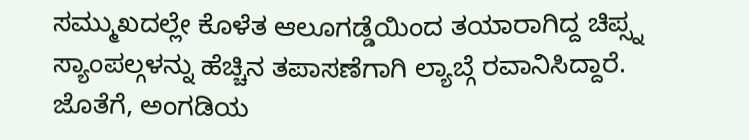ಸಮ್ಮುಖದಲ್ಲೇ ಕೊಳೆತ ಆಲೂಗಡ್ಡೆಯಿಂದ ತಯಾರಾಗಿದ್ದ ಚಿಪ್ಸ್ನ ಸ್ಯಾಂಪಲ್ಗಳನ್ನು ಹೆಚ್ಚಿನ ತಪಾಸಣೆಗಾಗಿ ಲ್ಯಾಬ್ಗೆ ರವಾನಿಸಿದ್ದಾರೆ. ಜೊತೆಗೆ, ಅಂಗಡಿಯ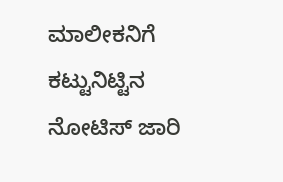ಮಾಲೀಕನಿಗೆ ಕಟ್ಟುನಿಟ್ಟಿನ ನೋಟಿಸ್ ಜಾರಿ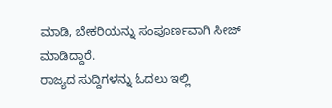ಮಾಡಿ, ಬೇಕರಿಯನ್ನು ಸಂಪೂರ್ಣವಾಗಿ ಸೀಜ್ ಮಾಡಿದ್ದಾರೆ.
ರಾಜ್ಯದ ಸುದ್ದಿಗಳನ್ನು ಓದಲು ಇಲ್ಲಿ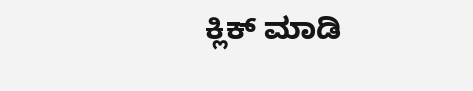ಕ್ಲಿಕ್ ಮಾಡಿ